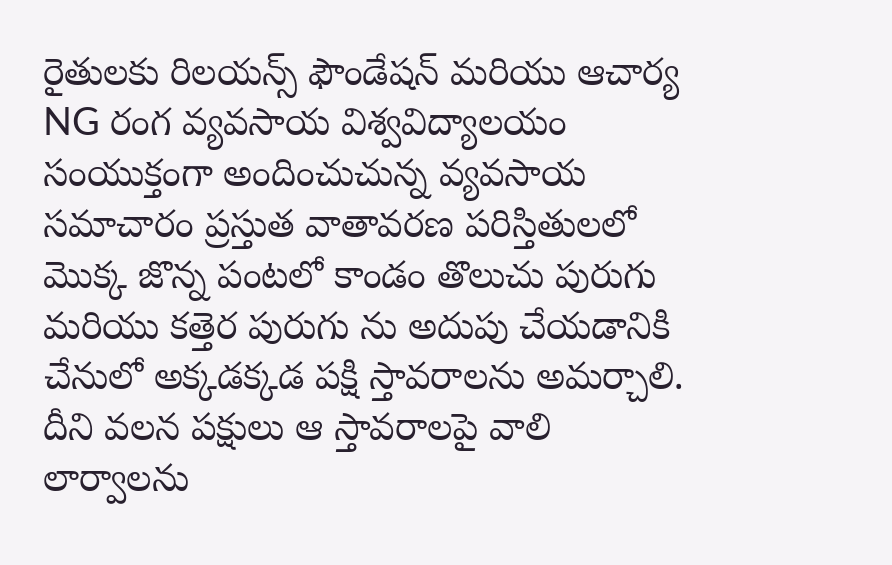రైతులకు రిలయన్స్ ఫౌండేషన్ మరియు ఆచార్య NG రంగ వ్యవసాయ విశ్వవిద్యాలయం సంయుక్తంగా అందించుచున్న వ్యవసాయ సమాచారం ప్రస్తుత వాతావరణ పరిస్తితులలో మొక్క జొన్న పంటలో కాండం తొలుచు పురుగు మరియు కత్తెర పురుగు ను అదుపు చేయడానికి చేనులో అక్కడక్కడ పక్షి స్తావరాలను అమర్చాలి. దీని వలన పక్షులు ఆ స్తావరాలపై వాలి లార్వాలను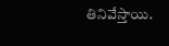తినివేస్తాయి.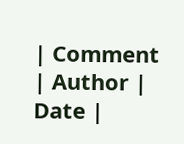| Comment | Author | Date |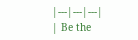|---|---|---|
| Be the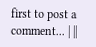first to post a comment... | ||